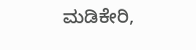ಮಡಿಕೇರಿ,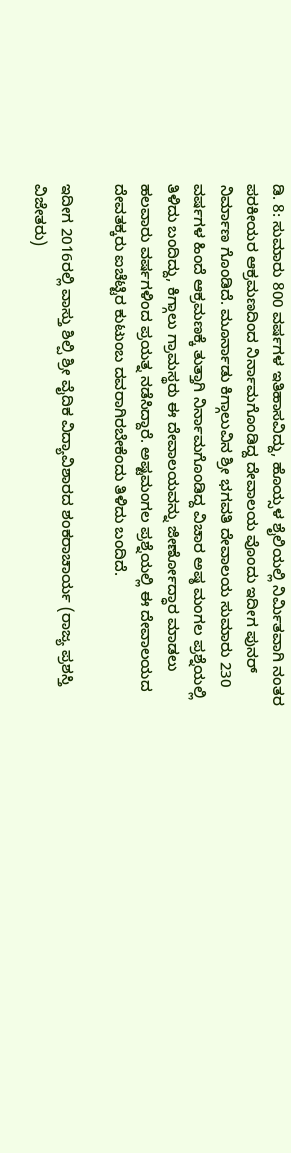ಡಿ. 8: ಸುಮಾರು 800 ವರ್ಷಗಳ ಇತಿಹಾಸವಿದ್ದು, ಹೊಯ್ಸಳ ಶೈಲಿಯಲ್ಲಿ ನಿರ್ಮಿತವಾಗಿ ನಂತರ ಪರಕೀಯರ ಆಕ್ರಮಣದಿಂದ ನಿರ್ನಾಮಗೊಂಡಿದ್ದ ದೇವಾಲಯ ವೊಂದು ಇದೀಗ ಪುನರ್ ನಿರ್ಮಾಣ ಗೊಂಡಿದೆ. ಮೂರ್ನಾಡು ಕಿಗ್ಗಾಲುವಿನ ಶ್ರೀ ಭಗವತಿ ದೇವಾಲಯ ಸುಮಾರು 230 ವರ್ಷಗಳ ಹಿಂದೆ ಆಕ್ರಮಣಕ್ಕೆ ತುತ್ತಾಗಿ ನಿರ್ನಾಮಗೊಂಡಿದ್ದ ವಿಚಾರ ಅಷ್ಠ ಮಂಗಲ ಪ್ರಶ್ನೆಯಲ್ಲಿ ತಿಳಿದು ಬಂದಿದ್ದು, ಕಿಗ್ಗಾಲು ಗ್ರಾಮಸ್ಥರು ಈ ದೇವಾಲಯವನ್ನು ಜೀರ್ಣೋದ್ಧಾರ ಮಾಡಲು ಹಲವಾರು ವರ್ಷಗಳಿಂದ ಪ್ರಯತ್ನ ನಡೆಸಿದ್ದಾರೆ. ಅಷ್ಟಮಂಗಲ ಪ್ರಶ್ನೆಯಲ್ಲಿ ಈ ದೇವಾಲಯದ ದೇವತಕ್ಕರು ಐಚೆಟ್ಟಿರ ಕುಟುಂಬ ದವರಾಗಿರಬೇಕೆಂದು ತಿಳಿದು ಬಂದಿದೆ.

ಇದೀಗ 2016ರಲ್ಲಿ ವಾಸ್ತು ಶಿಲ್ಪಿ ಶ್ರೀ ವೈದಿಕ ವಿದ್ಯಾವಿಶಾರದ ಶಂಕರಾಚಾರ್ಯ (ರಾಜ್ಯ ಪ್ರಶಸ್ತಿ ವಿಜೇತರು)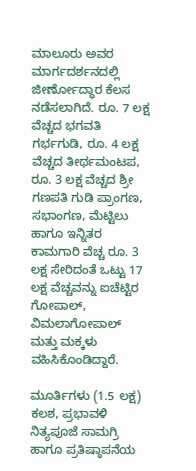ಮಾಲೂರು ಅವರ ಮಾರ್ಗದರ್ಶನದಲ್ಲಿ ಜೀರ್ಣೋದ್ಧಾರ ಕೆಲಸ ನಡೆಸಲಾಗಿದೆ. ರೂ. 7 ಲಕ್ಷ ವೆಚ್ಚದ ಭಗವತಿ ಗರ್ಭಗುಡಿ, ರೂ. 4 ಲಕ್ಷ ವೆಚ್ಚದ ತೀರ್ಥಮಂಟಪ, ರೂ. 3 ಲಕ್ಷ ವೆಚ್ಚದ ಶ್ರೀ ಗಣಪತಿ ಗುಡಿ ಪ್ರಾಂಗಣ, ಸಭಾಂಗಣ, ಮೆಟ್ಟಿಲು ಹಾಗೂ ಇನ್ನಿತರ ಕಾಮಗಾರಿ ವೆಚ್ಚ ರೂ. 3 ಲಕ್ಷ ಸೇರಿದಂತೆ ಒಟ್ಟು 17 ಲಕ್ಷ ವೆಚ್ಚವನ್ನು ಐಚೆಟ್ಟಿರ ಗೋಪಾಲ್, ವಿಮಲಾಗೋಪಾಲ್ ಮತ್ತು ಮಕ್ಕಳು ವಹಿಸಿಕೊಂಡಿದ್ದಾರೆ.

ಮೂರ್ತಿಗಳು (1.5 ಲಕ್ಷ) ಕಲಶ, ಪ್ರಭಾವಳಿ ನಿತ್ಯಪೂಜೆ ಸಾಮಗ್ರಿ ಹಾಗೂ ಪ್ರತಿಷ್ಠಾಪನೆಯ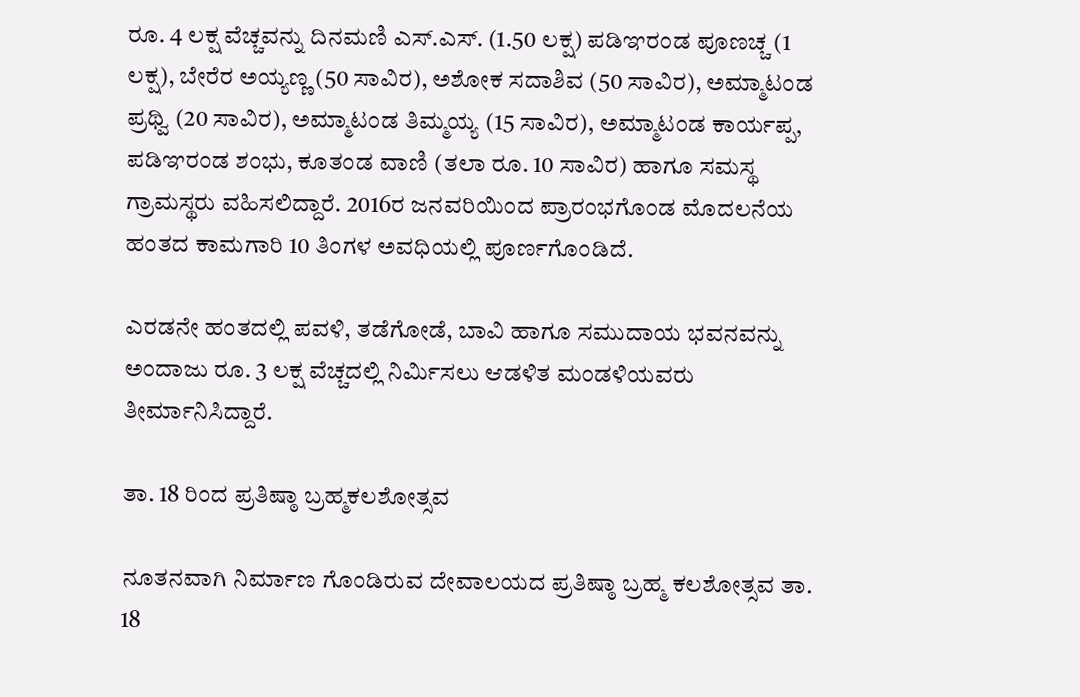ರೂ. 4 ಲಕ್ಷ ವೆಚ್ಚವನ್ನು ದಿನಮಣಿ ಎಸ್.ಎಸ್. (1.50 ಲಕ್ಷ) ಪಡಿಞರಂಡ ಪೂಣಚ್ಚ (1 ಲಕ್ಷ), ಬೇರೆರ ಅಯ್ಯಣ್ಣ (50 ಸಾವಿರ), ಅಶೋಕ ಸದಾಶಿವ (50 ಸಾವಿರ), ಅಮ್ಮಾಟಂಡ ಪ್ರಥ್ವಿ (20 ಸಾವಿರ), ಅಮ್ಮಾಟಂಡ ತಿಮ್ಮಯ್ಯ (15 ಸಾವಿರ), ಅಮ್ಮಾಟಂಡ ಕಾರ್ಯಪ್ಪ, ಪಡಿಞರಂಡ ಶಂಭು, ಕೂತಂಡ ವಾಣಿ (ತಲಾ ರೂ. 10 ಸಾವಿರ) ಹಾಗೂ ಸಮಸ್ಥ ಗ್ರಾಮಸ್ಥರು ವಹಿಸಲಿದ್ದಾರೆ. 2016ರ ಜನವರಿಯಿಂದ ಪ್ರಾರಂಭಗೊಂಡ ಮೊದಲನೆಯ ಹಂತದ ಕಾಮಗಾರಿ 10 ತಿಂಗಳ ಅವಧಿಯಲ್ಲಿ ಪೂರ್ಣಗೊಂಡಿದೆ.

ಎರಡನೇ ಹಂತದಲ್ಲಿ ಪವಳಿ, ತಡೆಗೋಡೆ, ಬಾವಿ ಹಾಗೂ ಸಮುದಾಯ ಭವನವನ್ನು ಅಂದಾಜು ರೂ. 3 ಲಕ್ಷ ವೆಚ್ಚದಲ್ಲಿ ನಿರ್ಮಿಸಲು ಆಡಳಿತ ಮಂಡಳಿಯವರು ತೀರ್ಮಾನಿಸಿದ್ದಾರೆ.

ತಾ. 18 ರಿಂದ ಪ್ರತಿಷ್ಠಾ ಬ್ರಹ್ಮಕಲಶೋತ್ಸವ

ನೂತನವಾಗಿ ನಿರ್ಮಾಣ ಗೊಂಡಿರುವ ದೇವಾಲಯದ ಪ್ರತಿಷ್ಠಾ ಬ್ರಹ್ಮ ಕಲಶೋತ್ಸವ ತಾ. 18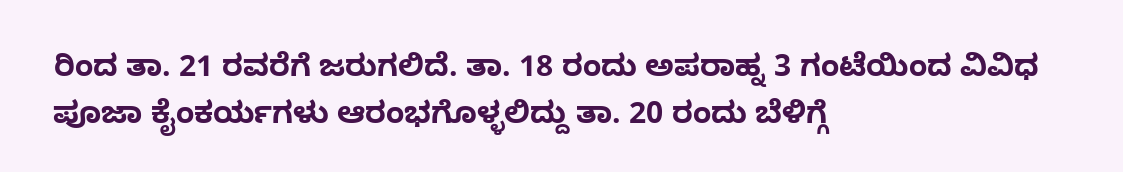ರಿಂದ ತಾ. 21 ರವರೆಗೆ ಜರುಗಲಿದೆ. ತಾ. 18 ರಂದು ಅಪರಾಹ್ನ 3 ಗಂಟೆಯಿಂದ ವಿವಿಧ ಪೂಜಾ ಕೈಂಕರ್ಯಗಳು ಆರಂಭಗೊಳ್ಳಲಿದ್ದು ತಾ. 20 ರಂದು ಬೆಳಿಗ್ಗೆ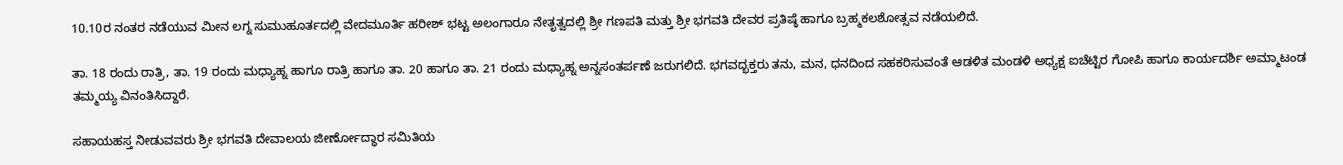10.10ರ ನಂತರ ನಡೆಯುವ ಮೀನ ಲಗ್ನ ಸುಮುಹೂರ್ತದಲ್ಲಿ ವೇದಮೂರ್ತಿ ಹರೀಶ್ ಭಟ್ಟ ಅಲಂಗಾರೂ ನೇತೃತ್ವದಲ್ಲಿ ಶ್ರೀ ಗಣಪತಿ ಮತ್ತು ಶ್ರೀ ಭಗವತಿ ದೇವರ ಪ್ರತಿಷ್ಠೆ ಹಾಗೂ ಬ್ರಹ್ಮಕಲಶೋತ್ಸವ ನಡೆಯಲಿದೆ.

ತಾ. 18 ರಂದು ರಾತ್ರಿ, ತಾ. 19 ರಂದು ಮಧ್ಯಾಹ್ನ ಹಾಗೂ ರಾತ್ರಿ ಹಾಗೂ ತಾ. 20 ಹಾಗೂ ತಾ. 21 ರಂದು ಮಧ್ಯಾಹ್ನ ಅನ್ನಸಂತರ್ಪಣೆ ಜರುಗಲಿದೆ. ಭಗವದ್ಭಕ್ತರು ತನು, ಮನ, ಧನದಿಂದ ಸಹಕರಿಸುವಂತೆ ಆಡಳಿತ ಮಂಡಳಿ ಅಧ್ಯಕ್ಷ ಐಚೆಟ್ಟಿರ ಗೋಪಿ ಹಾಗೂ ಕಾರ್ಯದರ್ಶಿ ಅಮ್ಮಾಟಂಡ ತಮ್ಮಯ್ಯ ವಿನಂತಿಸಿದ್ದಾರೆ.

ಸಹಾಯಹಸ್ತ ನೀಡುವವರು ಶ್ರೀ ಭಗವತಿ ದೇವಾಲಯ ಜೀರ್ಣೋದ್ಧಾರ ಸಮಿತಿಯ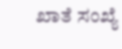ಖಾತೆ ಸಂಖ್ಯೆ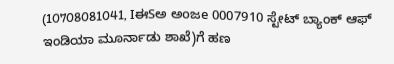(10708081041, IಈSಅ ಅoಜe 0007910 ಸ್ಟೇಟ್ ಬ್ಯಾಂಕ್ ಆಫ್ ಇಂಡಿಯಾ ಮೂರ್ನಾಡು ಶಾಖೆ)ಗೆ ಹಣ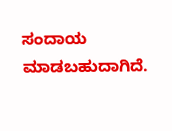ಸಂದಾಯ ಮಾಡಬಹುದಾಗಿದೆ.